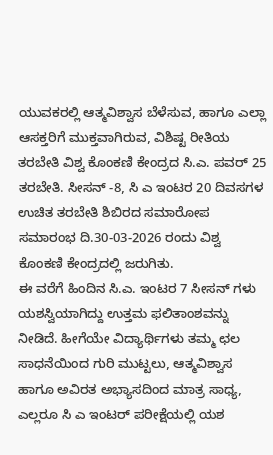ಯುವಕರಲ್ಲಿ ಆತ್ಮವಿಶ್ವಾಸ ಬೆಳೆಸುವ, ಹಾಗೂ ಎಲ್ಲಾ ಆಸಕ್ತರಿಗೆ ಮುಕ್ತವಾಗಿರುವ, ವಿಶಿಷ್ಟ ರೀತಿಯ ತರಬೇತಿ ವಿಶ್ವ ಕೊಂಕಣಿ ಕೇಂದ್ರದ ಸಿ.ಎ. ಪವರ್ 25 ತರಬೇತಿ. ಸೀಸನ್ -8, ಸಿ ಎ ಇಂಟರ 20 ದಿವಸಗಳ ಉಚಿತ ತರಬೇತಿ ಶಿಬಿರದ ಸಮಾರೋಪ ಸಮಾರಂಭ ದಿ.30-03-2026 ರಂದು ವಿಶ್ವ ಕೊಂಕಣಿ ಕೇಂದ್ರದಲ್ಲಿ ಜರುಗಿತು.
ಈ ವರೆಗೆ ಹಿಂದಿನ ಸಿ.ಎ. ಇಂಟರ 7 ಸೀಸನ್ ಗಳು ಯಶಸ್ವಿಯಾಗಿದ್ದು ಉತ್ತಮ ಫಲಿತಾಂಶವನ್ನು ನೀಡಿದೆ. ಹೀಗೆಯೇ ವಿದ್ಯಾರ್ಥಿಗಳು ತಮ್ಮ ಛಲ ಸಾಧನೆಯಿಂದ ಗುರಿ ಮುಟ್ಟಲು, ಆತ್ಮವಿಶ್ವಾಸ ಹಾಗೂ ಅವಿರತ ಅಭ್ಯಾಸದಿಂದ ಮಾತ್ರ ಸಾಧ್ಯ, ಎಲ್ಲರೂ ಸಿ ಎ ಇಂಟರ್ ಪರೀಕ್ಷೆಯಲ್ಲಿ ಯಶ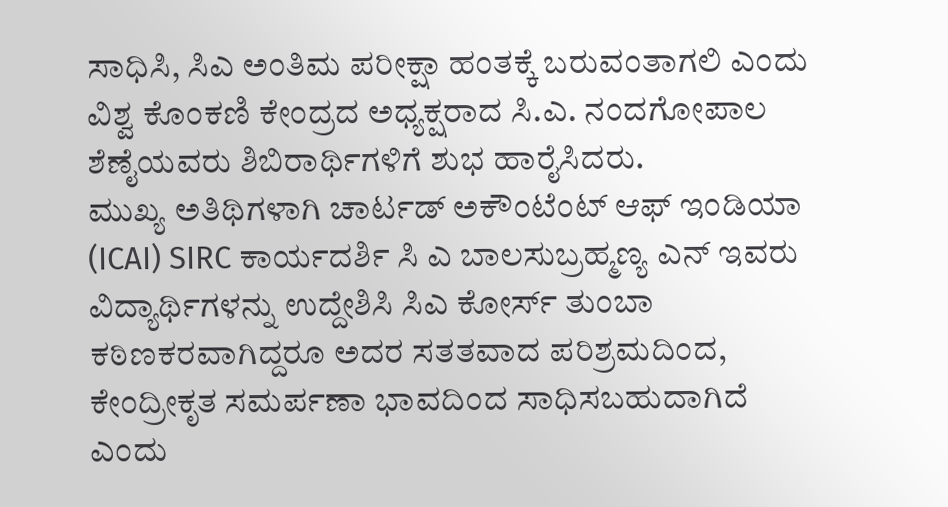ಸಾಧಿಸಿ, ಸಿಎ ಅಂತಿಮ ಪರೀಕ್ಷಾ ಹಂತಕ್ಕೆ ಬರುವಂತಾಗಲಿ ಎಂದು ವಿಶ್ವ ಕೊಂಕಣಿ ಕೇಂದ್ರದ ಅಧ್ಯಕ್ಷರಾದ ಸಿ.ಎ. ನಂದಗೋಪಾಲ ಶೆಣೈಯವರು ಶಿಬಿರಾರ್ಥಿಗಳಿಗೆ ಶುಭ ಹಾರೈಸಿದರು.
ಮುಖ್ಯ ಅತಿಥಿಗಳಾಗಿ ಚಾರ್ಟಡ್ ಅಕೌಂಟೆಂಟ್ ಆಫ್ ಇಂಡಿಯಾ (ICAI) SIRC ಕಾರ್ಯದರ್ಶಿ ಸಿ ಎ ಬಾಲಸುಬ್ರಹ್ಮಣ್ಯ ಎನ್ ಇವರು ವಿದ್ಯಾರ್ಥಿಗಳನ್ನು ಉದ್ದೇಶಿಸಿ ಸಿಎ ಕೋರ್ಸ್ ತುಂಬಾ ಕಠಿಣಕರವಾಗಿದ್ದರೂ ಅದರ ಸತತವಾದ ಪರಿಶ್ರಮದಿಂದ, ಕೇಂದ್ರೀಕೃತ ಸಮರ್ಪಣಾ ಭಾವದಿಂದ ಸಾಧಿಸಬಹುದಾಗಿದೆ ಎಂದು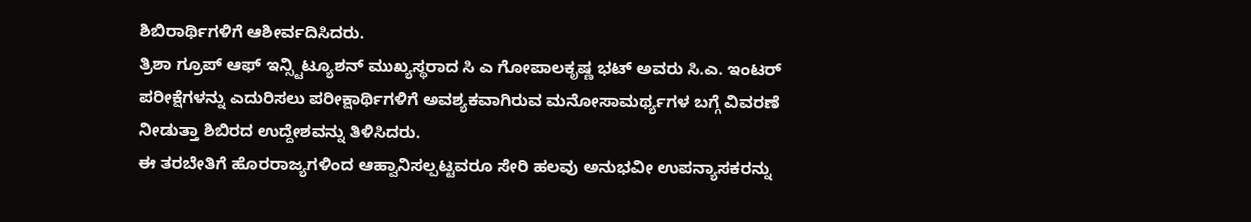ಶಿಬಿರಾರ್ಥಿಗಳಿಗೆ ಆಶೀರ್ವದಿಸಿದರು.
ತ್ರಿಶಾ ಗ್ರೂಪ್ ಆಫ್ ಇನ್ಸ್ಟಿಟ್ಯೂಶನ್ ಮುಖ್ಯಸ್ಥರಾದ ಸಿ ಎ ಗೋಪಾಲಕೃಷ್ಣ ಭಟ್ ಅವರು ಸಿ.ಎ. ಇಂಟರ್ ಪರೀಕ್ಷೆಗಳನ್ನು ಎದುರಿಸಲು ಪರೀಕ್ಷಾರ್ಥಿಗಳಿಗೆ ಅವಶ್ಯಕವಾಗಿರುವ ಮನೋಸಾಮರ್ಥ್ಯಗಳ ಬಗ್ಗೆ ವಿವರಣೆ ನೀಡುತ್ತಾ ಶಿಬಿರದ ಉದ್ದೇಶವನ್ನು ತಿಳಿಸಿದರು.
ಈ ತರಬೇತಿಗೆ ಹೊರರಾಜ್ಯಗಳಿಂದ ಆಹ್ವಾನಿಸಲ್ಪಟ್ಟವರೂ ಸೇರಿ ಹಲವು ಅನುಭವೀ ಉಪನ್ಯಾಸಕರನ್ನು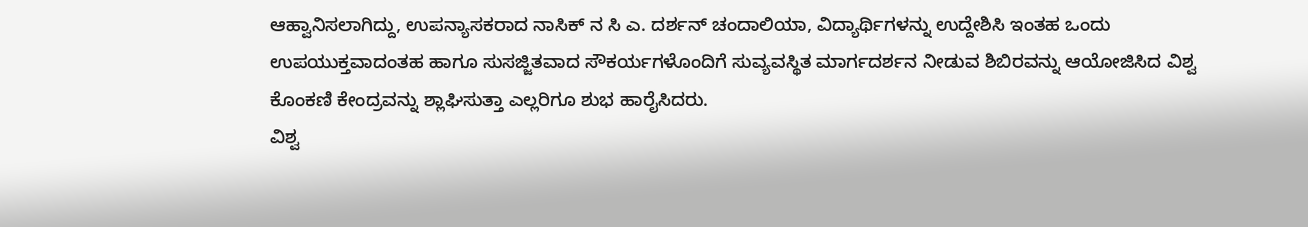ಆಹ್ವಾನಿಸಲಾಗಿದ್ದು, ಉಪನ್ಯಾಸಕರಾದ ನಾಸಿಕ್ ನ ಸಿ ಎ. ದರ್ಶನ್ ಚಂದಾಲಿಯಾ, ವಿದ್ಯಾರ್ಥಿಗಳನ್ನು ಉದ್ದೇಶಿಸಿ ಇಂತಹ ಒಂದು ಉಪಯುಕ್ತವಾದಂತಹ ಹಾಗೂ ಸುಸಜ್ಜಿತವಾದ ಸೌಕರ್ಯಗಳೊಂದಿಗೆ ಸುವ್ಯವಸ್ಥಿತ ಮಾರ್ಗದರ್ಶನ ನೀಡುವ ಶಿಬಿರವನ್ನು ಆಯೋಜಿಸಿದ ವಿಶ್ವ ಕೊಂಕಣಿ ಕೇಂದ್ರವನ್ನು ಶ್ಲಾಘಿಸುತ್ತಾ ಎಲ್ಲರಿಗೂ ಶುಭ ಹಾರೈಸಿದರು.
ವಿಶ್ವ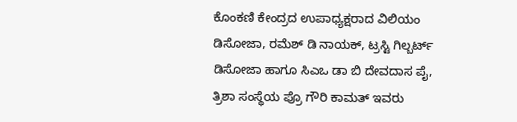ಕೊಂಕಣಿ ಕೇಂದ್ರದ ಉಪಾಧ್ಯಕ್ಷರಾದ ವಿಲಿಯಂ ಡಿಸೋಜಾ, ರಮೆಶ್ ಡಿ ನಾಯಕ್, ಟ್ರಸ್ಟಿ ಗಿಲ್ಬರ್ಟ್ ಡಿಸೋಜಾ ಹಾಗೂ ಸಿಎಒ ಡಾ ಬಿ ದೇವದಾಸ ಪೈ, ತ್ರಿಶಾ ಸಂಸ್ಥೆಯ ಪ್ರೊ ಗೌರಿ ಕಾಮತ್ ಇವರು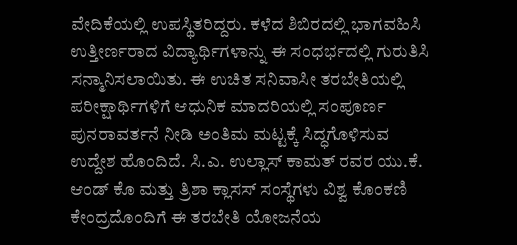ವೇದಿಕೆಯಲ್ಲಿ ಉಪಸ್ಥಿತರಿದ್ದರು. ಕಳೆದ ಶಿಬಿರದಲ್ಲಿ ಭಾಗವಹಿಸಿ ಉತ್ತೀರ್ಣರಾದ ವಿದ್ಯಾರ್ಥಿಗಳಾನ್ನು ಈ ಸಂಧರ್ಭದಲ್ಲಿ ಗುರುತಿಸಿ ಸನ್ಮಾನಿಸಲಾಯಿತು. ಈ ಉಚಿತ ಸನಿವಾಸೀ ತರಬೇತಿಯಲ್ಲಿ ಪರೀಕ್ಷಾರ್ಥಿಗಳಿಗೆ ಆಧುನಿಕ ಮಾದರಿಯಲ್ಲಿ ಸಂಪೂರ್ಣ ಪುನರಾವರ್ತನೆ ನೀಡಿ ಅಂತಿಮ ಮಟ್ಟಕ್ಕೆ ಸಿದ್ಧಗೊಳಿಸುವ ಉದ್ದೇಶ ಹೊಂದಿದೆ. ಸಿ.ಎ. ಉಲ್ಲಾಸ್ ಕಾಮತ್ ರವರ ಯು.ಕೆ. ಆಂಡ್ ಕೊ ಮತ್ತು ತ್ರಿಶಾ ಕ್ಲಾಸಸ್ ಸಂಸ್ಥೆಗಳು ವಿಶ್ವ ಕೊಂಕಣಿ ಕೇಂದ್ರದೊಂದಿಗೆ ಈ ತರಬೇತಿ ಯೋಜನೆಯ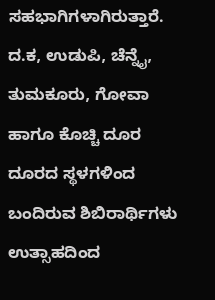ಸಹಭಾಗಿಗಳಾಗಿರುತ್ತಾರೆ.
ದ.ಕ, ಉಡುಪಿ, ಚೆನ್ನೈ, ತುಮಕೂರು, ಗೋವಾ ಹಾಗೂ ಕೊಚ್ಚಿ ದೂರ ದೂರದ ಸ್ಥಳಗಳಿಂದ ಬಂದಿರುವ ಶಿಬಿರಾರ್ಥಿಗಳು ಉತ್ಸಾಹದಿಂದ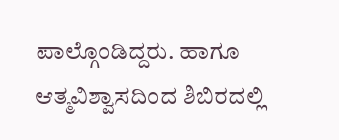ಪಾಲ್ಗೊಂಡಿದ್ದರು. ಹಾಗೂ ಆತ್ಮವಿಶ್ವಾಸದಿಂದ ಶಿಬಿರದಲ್ಲಿ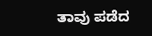ತಾವು ಪಡೆದ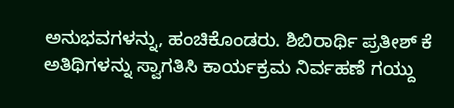ಅನುಭವಗಳನ್ನು, ಹಂಚಿಕೊಂಡರು. ಶಿಬಿರಾರ್ಥಿ ಪ್ರತೀಶ್ ಕೆ ಅತಿಥಿಗಳನ್ನು ಸ್ವಾಗತಿಸಿ ಕಾರ್ಯಕ್ರಮ ನಿರ್ವಹಣೆ ಗಯ್ದು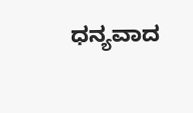ಧನ್ಯವಾದ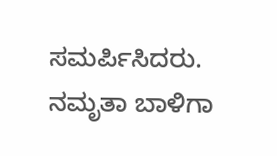ಸಮರ್ಪಿಸಿದರು. ನಮೃತಾ ಬಾಳಿಗಾ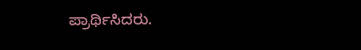ಪ್ರಾರ್ಥಿಸಿದರು.